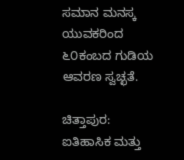ಸಮಾನ ಮನಸ್ಕ ಯುವಕರಿಂದ ೬೦ಕಂಬದ ಗುಡಿಯ ಆವರಣ ಸ್ವಚ್ಛತೆ.

ಚಿತ್ತಾಪುರ: ಐತಿಹಾಸಿಕ ಮತ್ತು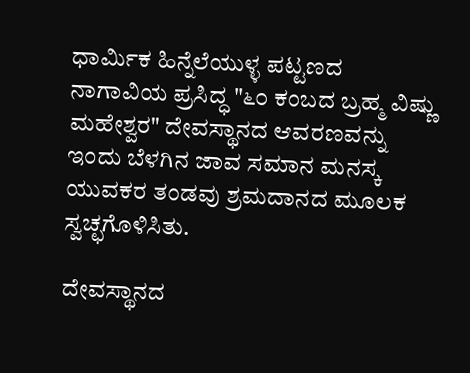ಧಾರ್ಮಿಕ ಹಿನ್ನೆಲೆಯುಳ್ಳ ಪಟ್ಟಣದ ನಾಗಾವಿಯ ಪ್ರಸಿದ್ಧ "೬೦ ಕಂಬದ ಬ್ರಹ್ಮ ವಿಷ್ಣು ಮಹೇಶ್ವರ" ದೇವಸ್ಥಾನದ ಆವರಣವನ್ನು ಇಂದು ಬೆಳಗಿನ ಜಾವ ಸಮಾನ ಮನಸ್ಕ ಯುವಕರ ತಂಡವು ಶ್ರಮದಾನದ ಮೂಲಕ ಸ್ವಚ್ಛಗೊಳಿಸಿತು.

ದೇವಸ್ಥಾನದ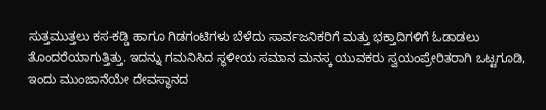ಸುತ್ತಮುತ್ತಲು ಕಸ-ಕಡ್ಡಿ ಹಾಗೂ ಗಿಡಗಂಟಿಗಳು ಬೆಳೆದು ಸಾರ್ವಜನಿಕರಿಗೆ ಮತ್ತು ಭಕ್ತಾದಿಗಳಿಗೆ ಓಡಾಡಲು ತೊಂದರೆಯಾಗುತ್ತಿತ್ತು. ಇದನ್ನು ಗಮನಿಸಿದ ಸ್ಥಳೀಯ ಸಮಾನ ಮನಸ್ಕ ಯುವಕರು ಸ್ವಯಂಪ್ರೇರಿತರಾಗಿ ಒಟ್ಟಗೂಡಿ, ಇಂದು ಮುಂಜಾನೆಯೇ ದೇವಸ್ಥಾನದ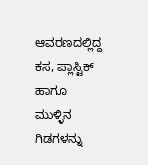ಆವರಣದಲ್ಲಿದ್ದ ಕಸ, ಪ್ಲಾಸ್ಟಿಕ್ ಹಾಗೂ ಮುಳ್ಳಿನ ಗಿಡಗಳನ್ನು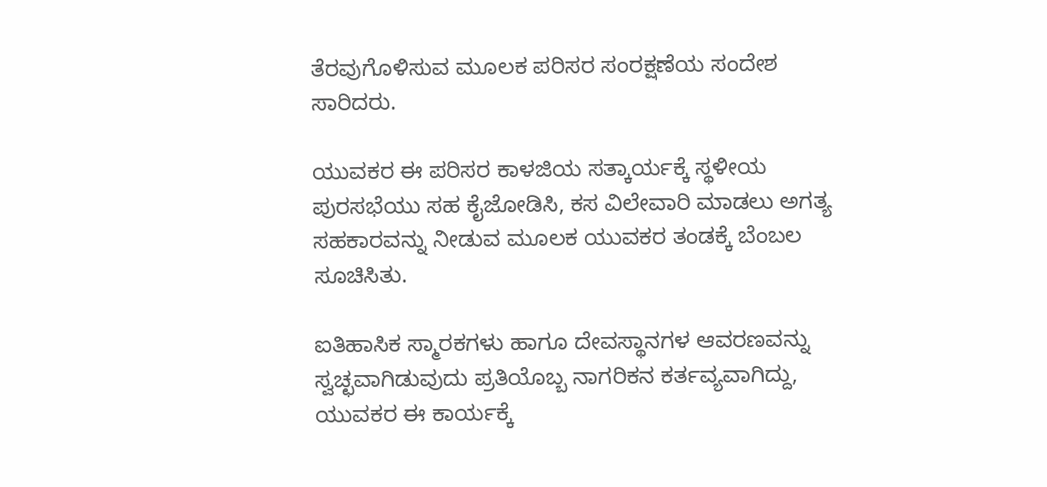ತೆರವುಗೊಳಿಸುವ ಮೂಲಕ ಪರಿಸರ ಸಂರಕ್ಷಣೆಯ ಸಂದೇಶ ಸಾರಿದರು.

ಯುವಕರ ಈ ಪರಿಸರ ಕಾಳಜಿಯ ಸತ್ಕಾರ್ಯಕ್ಕೆ ಸ್ಥಳೀಯ ಪುರಸಭೆಯು ಸಹ ಕೈಜೋಡಿಸಿ, ಕಸ ವಿಲೇವಾರಿ ಮಾಡಲು ಅಗತ್ಯ ಸಹಕಾರವನ್ನು ನೀಡುವ ಮೂಲಕ ಯುವಕರ ತಂಡಕ್ಕೆ ಬೆಂಬಲ ಸೂಚಿಸಿತು.

ಐತಿಹಾಸಿಕ ಸ್ಮಾರಕಗಳು ಹಾಗೂ ದೇವಸ್ಥಾನಗಳ ಆವರಣವನ್ನು ಸ್ವಚ್ಛವಾಗಿಡುವುದು ಪ್ರತಿಯೊಬ್ಬ ನಾಗರಿಕನ ಕರ್ತವ್ಯವಾಗಿದ್ದು, ಯುವಕರ ಈ ಕಾರ್ಯಕ್ಕೆ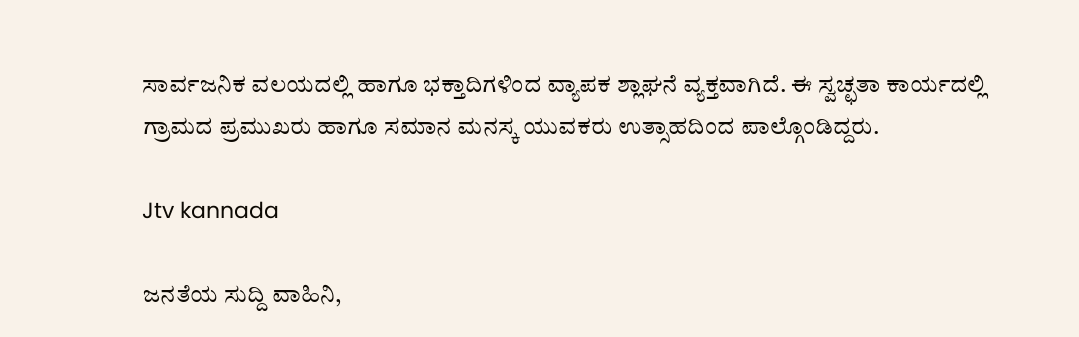ಸಾರ್ವಜನಿಕ ವಲಯದಲ್ಲಿ ಹಾಗೂ ಭಕ್ತಾದಿಗಳಿಂದ ವ್ಯಾಪಕ ಶ್ಲಾಘನೆ ವ್ಯಕ್ತವಾಗಿದೆ. ಈ ಸ್ವಚ್ಛತಾ ಕಾರ್ಯದಲ್ಲಿ ಗ್ರಾಮದ ಪ್ರಮುಖರು ಹಾಗೂ ಸಮಾನ ಮನಸ್ಕ ಯುವಕರು ಉತ್ಸಾಹದಿಂದ ಪಾಲ್ಗೊಂಡಿದ್ದರು.

Jtv kannada

ಜನತೆಯ ಸುದ್ದಿ ವಾಹಿನಿ,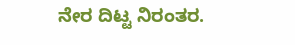ನೇರ ದಿಟ್ಟ ನಿರಂತರ.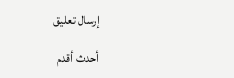إرسال تعليق

أحدث أقدم